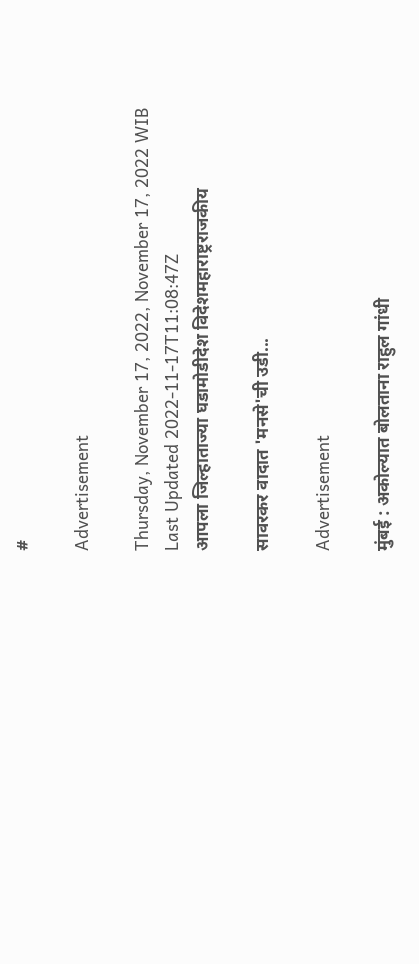#

Advertisement

Thursday, November 17, 2022, November 17, 2022 WIB
Last Updated 2022-11-17T11:08:47Z
आपला जिल्हाताज्या घडामोडीदेश विदेशमहाराष्ट्रराजकीय

सावरकर वादात 'मनसे'ची उडी...

Advertisement

मुंबई : अकोल्यात बोलताना राहुल गांधी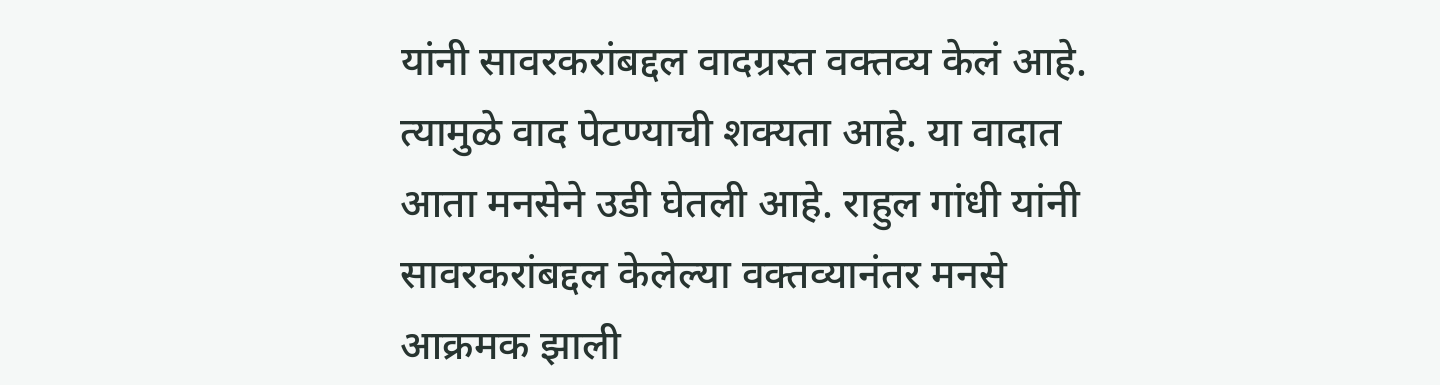यांनी सावरकरांबद्दल वादग्रस्त वक्तव्य केलं आहे. त्यामुळे वाद पेटण्याची शक्यता आहे. या वादात आता मनसेने उडी घेतली आहे. राहुल गांधी यांनी सावरकरांबद्दल केलेल्या वक्तव्यानंतर मनसे आक्रमक झाली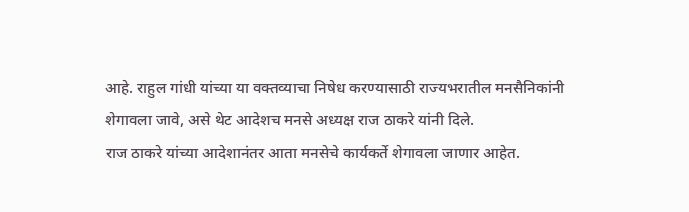आहे. राहुल गांधी यांच्या या वक्तव्याचा निषेध करण्यासाठी राज्यभरातील मनसैनिकांनी शेगावला जावे, असे थेट आदेशच मनसे अध्यक्ष राज ठाकरे यांनी दिले.
राज ठाकरे यांच्या आदेशानंतर आता मनसेचे कार्यकर्ते शेगावला जाणार आहेत.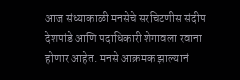आज संध्याकाळी मनसेचे सरचिटणीस संदीप देशपांडे आणि पदाधिकारी शेगावला रवाना होणार आहेत. मनसे आक्रमक झाल्यानं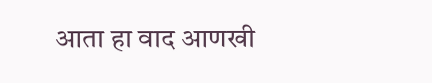आता हा वाद आणखी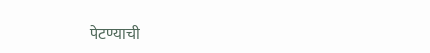पेटण्याची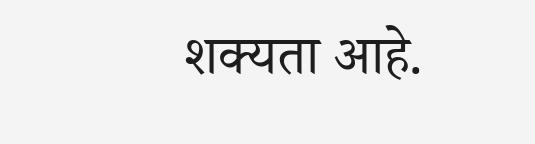शक्यता आहे.